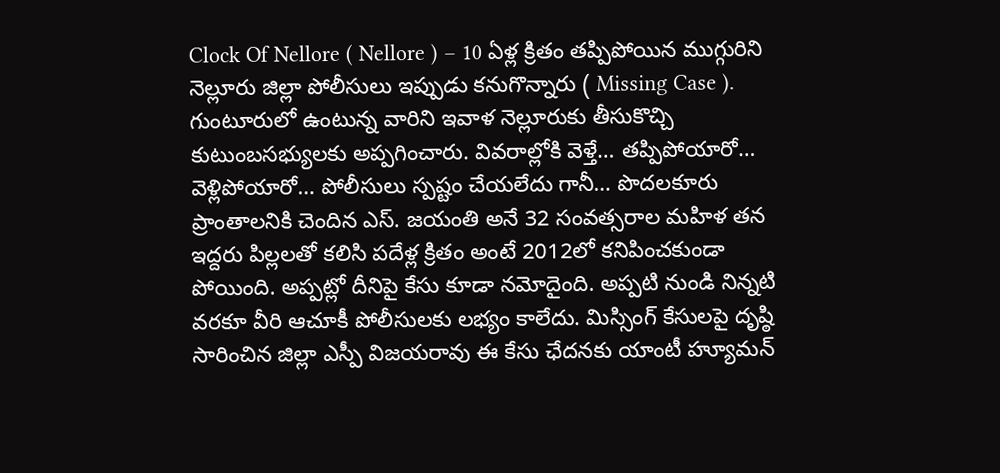Clock Of Nellore ( Nellore ) – 10 ఏళ్ల క్రితం తప్పిపోయిన ముగ్గురిని నెల్లూరు జిల్లా పోలీసులు ఇప్పుడు కనుగొన్నారు ( Missing Case ). గుంటూరులో ఉంటున్న వారిని ఇవాళ నెల్లూరుకు తీసుకొచ్చి కుటుంబసభ్యులకు అప్పగించారు. వివరాల్లోకి వెళ్తే… తప్పిపోయారో… వెళ్లిపోయారో… పోలీసులు స్పష్టం చేయలేదు గానీ… పొదలకూరు ప్రాంతాలనికి చెందిన ఎస్. జయంతి అనే 32 సంవత్సరాల మహిళ తన ఇద్దరు పిల్లలతో కలిసి పదేళ్ల క్రితం అంటే 2012లో కనిపించకుండా పోయింది. అప్పట్లో దీనిపై కేసు కూడా నమోదైంది. అప్పటి నుండి నిన్నటి వరకూ వీరి ఆచూకీ పోలీసులకు లభ్యం కాలేదు. మిస్సింగ్ కేసులపై దృష్ఠి సారించిన జిల్లా ఎస్పీ విజయరావు ఈ కేసు ఛేదనకు యాంటీ హ్యూమన్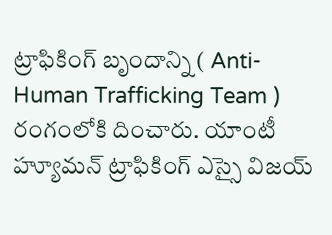ట్రాఫికింగ్ బృందాన్ని ( Anti-Human Trafficking Team ) రంగంలోకి దించారు. యాంటీ హ్యూమన్ ట్రాఫికింగ్ ఎస్సై విజయ్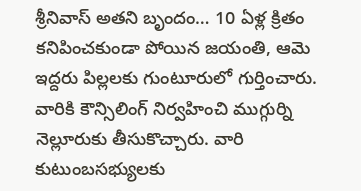శ్రీనివాస్ అతని బృందం… 10 ఏళ్ల క్రితం కనిపించకుండా పోయిన జయంతి, ఆమె ఇద్దరు పిల్లలకు గుంటూరులో గుర్తించారు. వారికి కౌన్సిలింగ్ నిర్వహించి ముగ్గుర్ని నెల్లూరుకు తీసుకొచ్చారు. వారి కుటుంబసభ్యులకు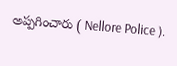అప్పగించారు ( Nellore Police ).